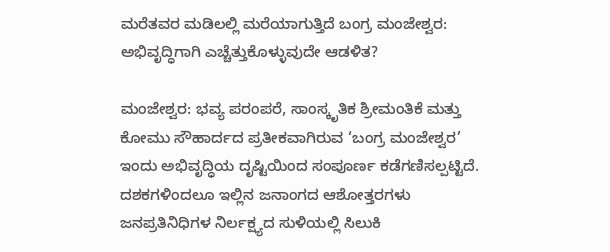ಮರೆತವರ ಮಡಿಲಲ್ಲಿ ಮರೆಯಾಗುತ್ತಿದೆ ಬಂಗ್ರ ಮಂಜೇಶ್ವರ: ಅಭಿವೃದ್ಧಿಗಾಗಿ ಎಚ್ಚೆತ್ತುಕೊಳ್ಳುವುದೇ ಆಡಳಿತ?

ಮಂಜೇಶ್ವರ: ಭವ್ಯ ಪರಂಪರೆ, ಸಾಂಸ್ಕೃತಿಕ ಶ್ರೀಮಂತಿಕೆ ಮತ್ತು ಕೋಮು ಸೌಹಾರ್ದದ ಪ್ರತೀಕವಾಗಿರುವ ‘ಬಂಗ್ರ ಮಂಜೇಶ್ವರ’ ಇಂದು ಅಭಿವೃದ್ಧಿಯ ದೃಷ್ಟಿಯಿಂದ ಸಂಪೂರ್ಣ ಕಡೆಗಣಿಸಲ್ಪಟ್ಟಿದೆ. ದಶಕಗಳಿಂದಲೂ ಇಲ್ಲಿನ ಜನಾಂಗದ ಆಶೋತ್ತರಗಳು ಜನಪ್ರತಿನಿಧಿಗಳ ನಿರ್ಲಕ್ಷ್ಯದ ಸುಳಿಯಲ್ಲಿ ಸಿಲುಕಿ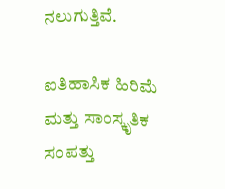ನಲುಗುತ್ತಿವೆ.

ಐತಿಹಾಸಿಕ ಹಿರಿಮೆ ಮತ್ತು ಸಾಂಸ್ಕೃತಿಕ ಸಂಪತ್ತು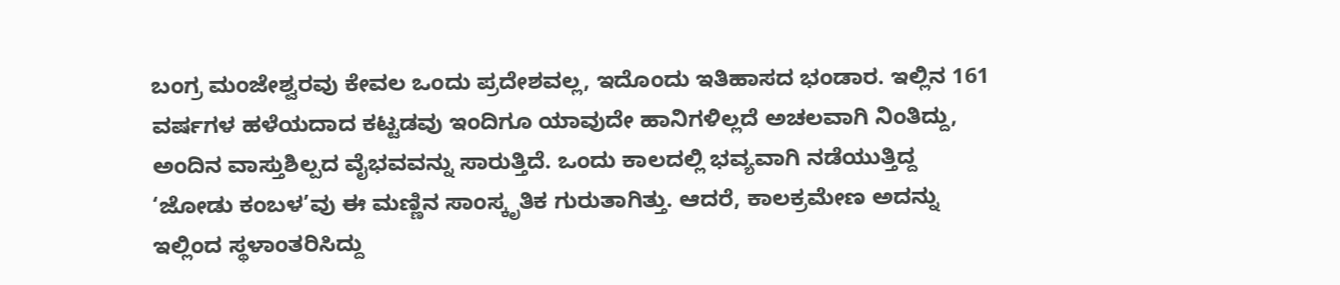ಬಂಗ್ರ ಮಂಜೇಶ್ವರವು ಕೇವಲ ಒಂದು ಪ್ರದೇಶವಲ್ಲ, ಇದೊಂದು ಇತಿಹಾಸದ ಭಂಡಾರ. ಇಲ್ಲಿನ 161 ವರ್ಷಗಳ ಹಳೆಯದಾದ ಕಟ್ಟಡವು ಇಂದಿಗೂ ಯಾವುದೇ ಹಾನಿಗಳಿಲ್ಲದೆ ಅಚಲವಾಗಿ ನಿಂತಿದ್ದು, ಅಂದಿನ ವಾಸ್ತುಶಿಲ್ಪದ ವೈಭವವನ್ನು ಸಾರುತ್ತಿದೆ. ಒಂದು ಕಾಲದಲ್ಲಿ ಭವ್ಯವಾಗಿ ನಡೆಯುತ್ತಿದ್ದ ‘ಜೋಡು ಕಂಬಳ’ವು ಈ ಮಣ್ಣಿನ ಸಾಂಸ್ಕೃತಿಕ ಗುರುತಾಗಿತ್ತು. ಆದರೆ, ಕಾಲಕ್ರಮೇಣ ಅದನ್ನು ಇಲ್ಲಿಂದ ಸ್ಥಳಾಂತರಿಸಿದ್ದು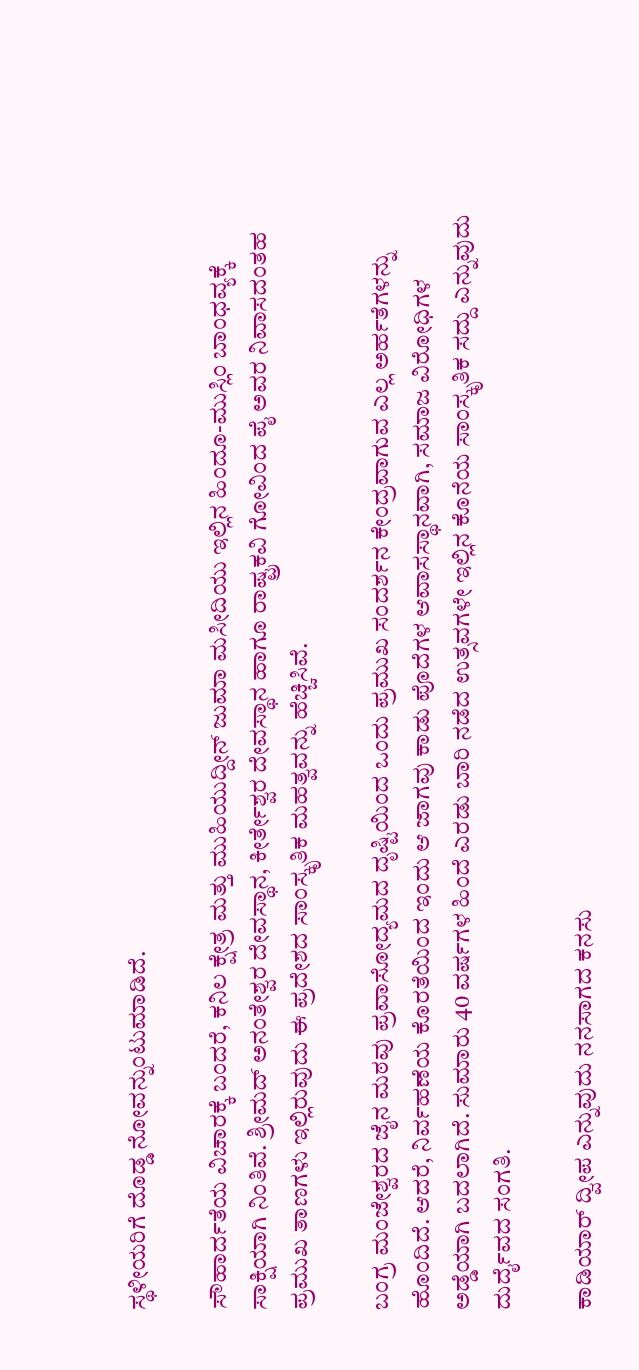ಸ್ಥಳೀಯರಿಗೆ ದೊಡ್ಡ ನೋವನ್ನುಂಟುಮಾಡಿದೆ.

ಸೌಹಾರ್ದತೆಯ ವಿಚಾರಕ್ಕೆ ಬಂದರೆ, ಕನಿಲ ಕ್ಷೇತ್ರ ಮತ್ತು ಮುಹಿಯುದ್ದೀನ್ ಜುಮಾ ಮಸೀದಿಯು ಇಲ್ಲಿನ ಹಿಂದೂ-ಮುಸ್ಲಿಂ ಬಾಂಧವ್ಯಕ್ಕೆ ಸಾಕ್ಷಿಯಾಗಿ ನಿಂತಿವೆ. ಶ್ರೀಮದ್ ಅನಂತೇಶ್ವರ ದೇವಸ್ಥಾನ, ಕೀರ್ತೇಶ್ವರ ದೇವಸ್ಥಾನ ಹಾಗೂ ರಾಷ್ಟ್ರಕವಿ ಗೋವಿಂದ ಪೈ ಅವರ ನಿವಾಸದಂತಹ ಪ್ರಮುಖ ತಾಣಗಳು ಇಲ್ಲಿರುವುದು ಈ ಪ್ರದೇಶದ ಸಾಂಸ್ಕೃತಿಕ ಮಹತ್ವವನ್ನು ಹೆಚ್ಚಿಸಿವೆ.

ಬಂಗ್ರ ಮಂಜೇಶ್ವರದ ಜೈನ ಮಠವು ಪ್ರವಾಸೋದ್ಯಮದ ದೃಷ್ಟಿಯಿಂದ ಒಂದು ಪ್ರಮುಖ ಸಂದರ್ಶನ ಕೇಂದ್ರವಾಗುವ ಎಲ್ಲ ಅರ್ಹತೆಗಳನ್ನು ಹೊಂದಿದೆ. ಆದರೆ, ನಿರ್ವಹಣೆಯ ಕೊರತೆಯಿಂದ ಇಂದು ಆ ಜಾಗವು ಕಾಡು ಪೊದೆಗಳ ಆವಾಸಸ್ಥಾನವಾಗಿ, ಸಮಾಜ ವಿರೋಧಿಗಳ ಅಡ್ಡೆಯಾಗಿ ಬದಲಾಗಿದೆ. ಸುಮಾರು 40 ವರ್ಷಗಳ ಹಿಂದೆ ಎರಡು ಬಾರಿ ನಡೆದ ಉತ್ಸವಗಳೇ ಇಲ್ಲಿನ ಕೊನೆಯ ಸಾಂಸ್ಕೃತಿಕ ಸದ್ದು ಎನ್ನುವುದು ದುರ್ದೈವದ ಸಂಗತಿ.

ಕಾಡಿಯಾರ್ ದ್ವೀಪ ಎನ್ನುವುದು ನನಸಾಗದ ಕನಸು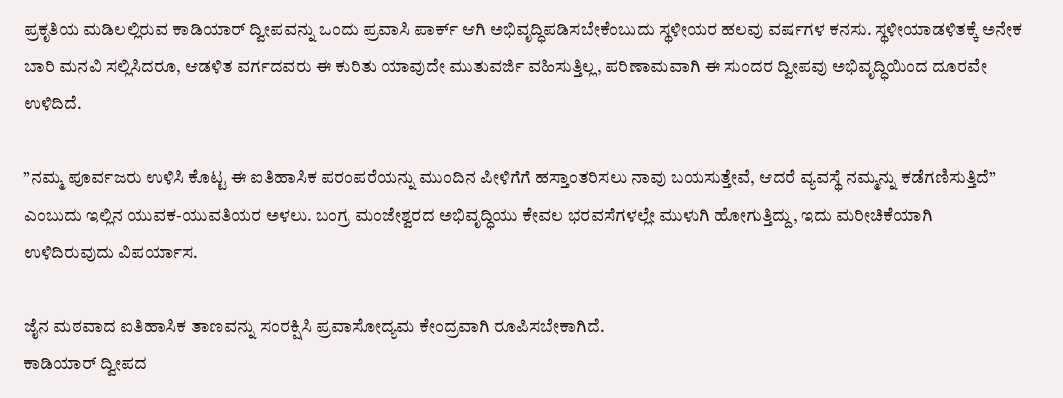ಪ್ರಕೃತಿಯ ಮಡಿಲಲ್ಲಿರುವ ಕಾಡಿಯಾರ್ ದ್ವೀಪವನ್ನು ಒಂದು ಪ್ರವಾಸಿ ಪಾರ್ಕ್ ಆಗಿ ಅಭಿವೃದ್ಧಿಪಡಿಸಬೇಕೆಂಬುದು ಸ್ಥಳೀಯರ ಹಲವು ವರ್ಷಗಳ ಕನಸು. ಸ್ಥಳೀಯಾಡಳಿತಕ್ಕೆ ಅನೇಕ ಬಾರಿ ಮನವಿ ಸಲ್ಲಿಸಿದರೂ, ಆಡಳಿತ ವರ್ಗದವರು ಈ ಕುರಿತು ಯಾವುದೇ ಮುತುವರ್ಜಿ ವಹಿಸುತ್ತಿಲ್ಲ, ಪರಿಣಾಮವಾಗಿ ಈ ಸುಂದರ ದ್ವೀಪವು ಅಭಿವೃದ್ಧಿಯಿಂದ ದೂರವೇ ಉಳಿದಿದೆ.

”ನಮ್ಮ ಪೂರ್ವಜರು ಉಳಿಸಿ ಕೊಟ್ಟ ಈ ಐತಿಹಾಸಿಕ ಪರಂಪರೆಯನ್ನು ಮುಂದಿನ ಪೀಳಿಗೆಗೆ ಹಸ್ತಾಂತರಿಸಲು ನಾವು ಬಯಸುತ್ತೇವೆ, ಆದರೆ ವ್ಯವಸ್ಥೆ ನಮ್ಮನ್ನು ಕಡೆಗಣಿಸುತ್ತಿದೆ” ಎಂಬುದು ಇಲ್ಲಿನ ಯುವಕ-ಯುವತಿಯರ ಅಳಲು. ಬಂಗ್ರ ಮಂಜೇಶ್ವರದ ಅಭಿವೃದ್ಧಿಯು ಕೇವಲ ಭರವಸೆಗಳಲ್ಲೇ ಮುಳುಗಿ ಹೋಗುತ್ತಿದ್ದು, ಇದು ಮರೀಚಿಕೆಯಾಗಿ ಉಳಿದಿರುವುದು ವಿಪರ್ಯಾಸ.

ಜೈನ ಮಠವಾದ ಐತಿಹಾಸಿಕ ತಾಣವನ್ನು ಸಂರಕ್ಷಿಸಿ ಪ್ರವಾಸೋದ್ಯಮ ಕೇಂದ್ರವಾಗಿ ರೂಪಿಸಬೇಕಾಗಿದೆ.
ಕಾಡಿಯಾರ್ ದ್ವೀಪದ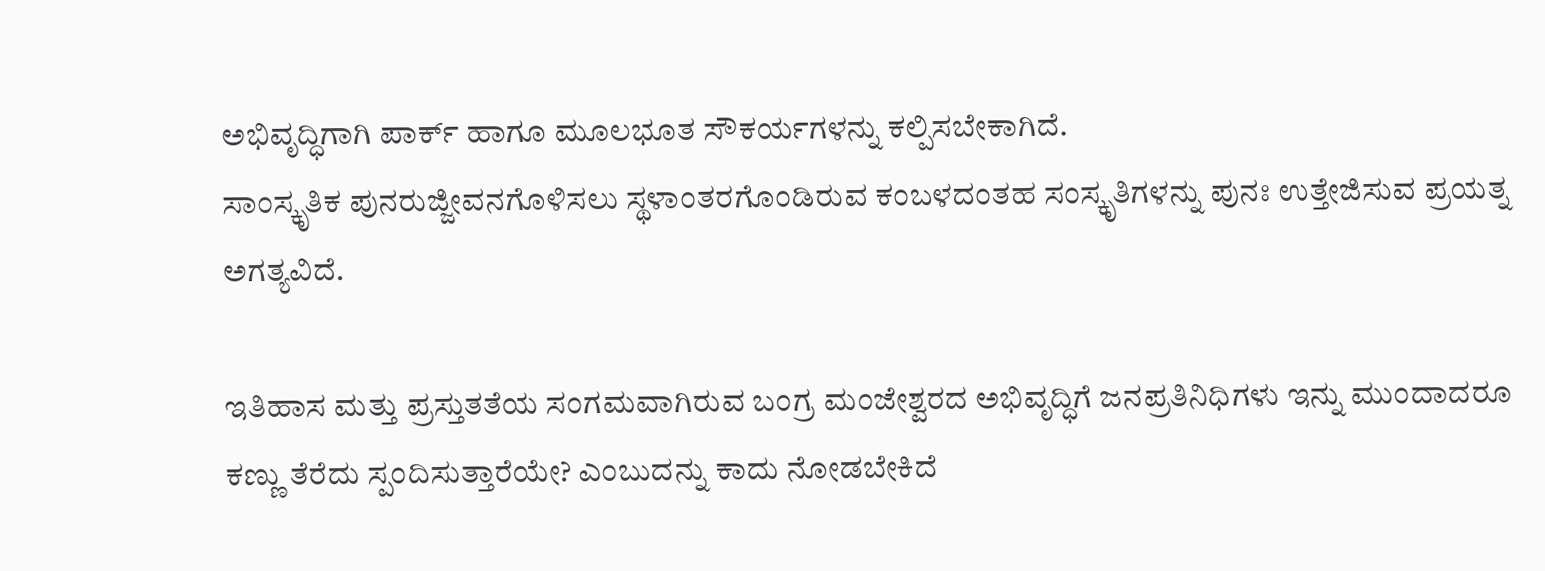ಅಭಿವೃದ್ಧಿಗಾಗಿ ಪಾರ್ಕ್ ಹಾಗೂ ಮೂಲಭೂತ ಸೌಕರ್ಯಗಳನ್ನು ಕಲ್ಪಿಸಬೇಕಾಗಿದೆ.
ಸಾಂಸ್ಕೃತಿಕ ಪುನರುಜ್ಜೀವನಗೊಳಿಸಲು ಸ್ಥಳಾಂತರಗೊಂಡಿರುವ ಕಂಬಳದಂತಹ ಸಂಸ್ಕೃತಿಗಳನ್ನು ಪುನಃ ಉತ್ತೇಜಿಸುವ ಪ್ರಯತ್ನ ಅಗತ್ಯವಿದೆ.

ಇತಿಹಾಸ ಮತ್ತು ಪ್ರಸ್ತುತತೆಯ ಸಂಗಮವಾಗಿರುವ ಬಂಗ್ರ ಮಂಜೇಶ್ವರದ ಅಭಿವೃದ್ಧಿಗೆ ಜನಪ್ರತಿನಿಧಿಗಳು ಇನ್ನು ಮುಂದಾದರೂ ಕಣ್ಣು ತೆರೆದು ಸ್ಪಂದಿಸುತ್ತಾರೆಯೇ? ಎಂಬುದನ್ನು ಕಾದು ನೋಡಬೇಕಿದೆ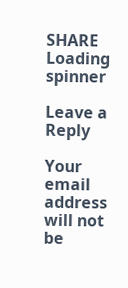SHARE
Loading spinner

Leave a Reply

Your email address will not be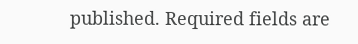published. Required fields are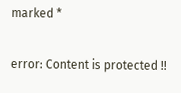marked *

error: Content is protected !!